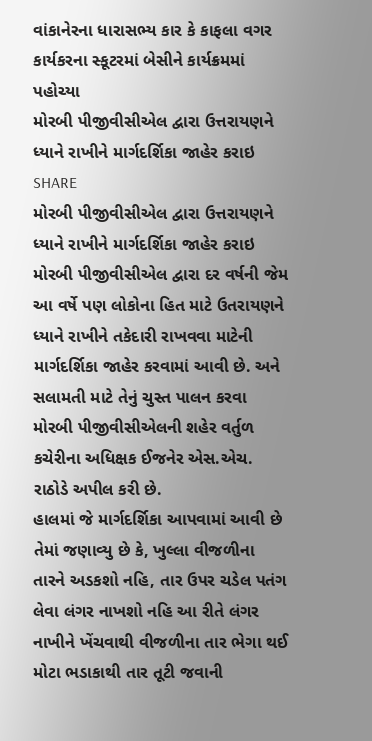વાંકાનેરના ધારાસભ્ય કાર કે કાફલા વગર કાર્યકરના સ્કૂટરમાં બેસીને કાર્યક્રમમાં પહોચ્યા
મોરબી પીજીવીસીએલ દ્વારા ઉત્તરાયણને ધ્યાને રાખીને માર્ગદર્શિકા જાહેર કરાઇ
SHARE
મોરબી પીજીવીસીએલ દ્વારા ઉત્તરાયણને ધ્યાને રાખીને માર્ગદર્શિકા જાહેર કરાઇ
મોરબી પીજીવીસીએલ દ્વારા દર વર્ષની જેમ આ વર્ષે પણ લોકોના હિત માટે ઉતરાયણને ધ્યાને રાખીને તકેદારી રાખવવા માટેની માર્ગદર્શિકા જાહેર કરવામાં આવી છે. અને સલામતી માટે તેનું ચુસ્ત પાલન કરવા મોરબી પીજીવીસીએલની શહેર વર્તુળ કચેરીના અધિક્ષક ઈજનેર એસ.એચ. રાઠોડે અપીલ કરી છે.
હાલમાં જે માર્ગદર્શિકા આપવામાં આવી છે તેમાં જણાવ્યુ છે કે, ખુલ્લા વીજળીના તારને અડકશો નહિ, તાર ઉપર ચડેલ પતંગ લેવા લંગર નાખશો નહિ આ રીતે લંગર નાખીને ખેંચવાથી વીજળીના તાર ભેગા થઈ મોટા ભડાકાથી તાર તૂટી જવાની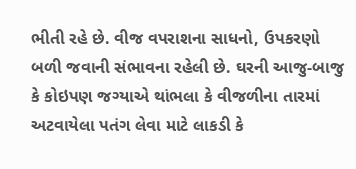ભીતી રહે છે. વીજ વપરાશના સાધનો, ઉપકરણો બળી જવાની સંભાવના રહેલી છે. ઘરની આજુ-બાજુ કે કોઇપણ જગ્યાએ થાંભલા કે વીજળીના તારમાં અટવાયેલા પતંગ લેવા માટે લાકડી કે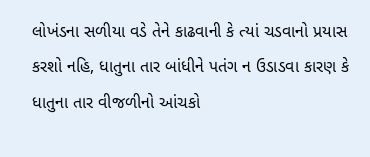લોખંડના સળીયા વડે તેને કાઢવાની કે ત્યાં ચડવાનો પ્રયાસ કરશો નહિ, ધાતુના તાર બાંધીને પતંગ ન ઉડાડવા કારણ કે ધાતુના તાર વીજળીનો આંચકો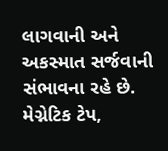લાગવાની અને અકસ્માત સર્જવાની સંભાવના રહે છે. મેગ્નેટિક ટેપ,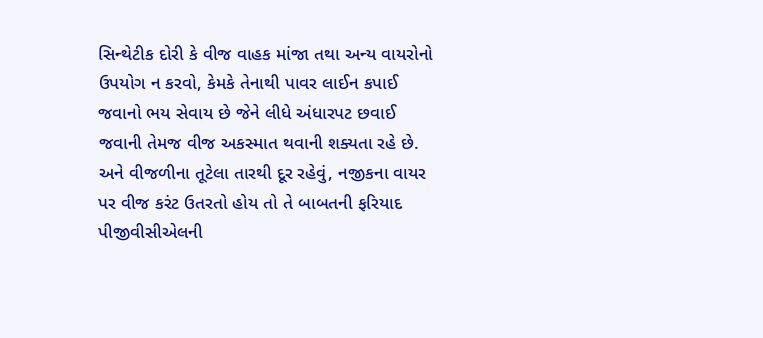સિન્થેટીક દોરી કે વીજ વાહક માંજા તથા અન્ય વાયરોનો ઉપયોગ ન કરવો, કેમકે તેનાથી પાવર લાઈન કપાઈ જવાનો ભય સેવાય છે જેને લીધે અંધારપટ છવાઈ જવાની તેમજ વીજ અકસ્માત થવાની શક્યતા રહે છે. અને વીજળીના તૂટેલા તારથી દૂર રહેવું, નજીકના વાયર પર વીજ કરંટ ઉતરતો હોય તો તે બાબતની ફરિયાદ પીજીવીસીએલની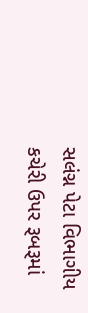સલંગ્ન પેટા વિભાગીય કચેરી ઉપર રૂબરૂમાં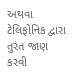અથવા ટેલિફોનિક દ્વારા તુરંત જાણ કરવી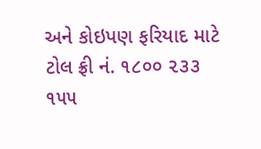અને કોઇપણ ફરિયાદ માટે ટોલ ફ્રી નં. ૧૮૦૦ ૨૩૩ ૧૫૫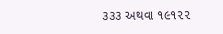૩૩૩ અથવા ૧૯૧૨૨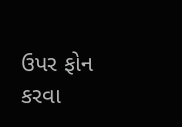ઉપર ફોન કરવા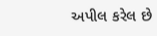અપીલ કરેલ છે